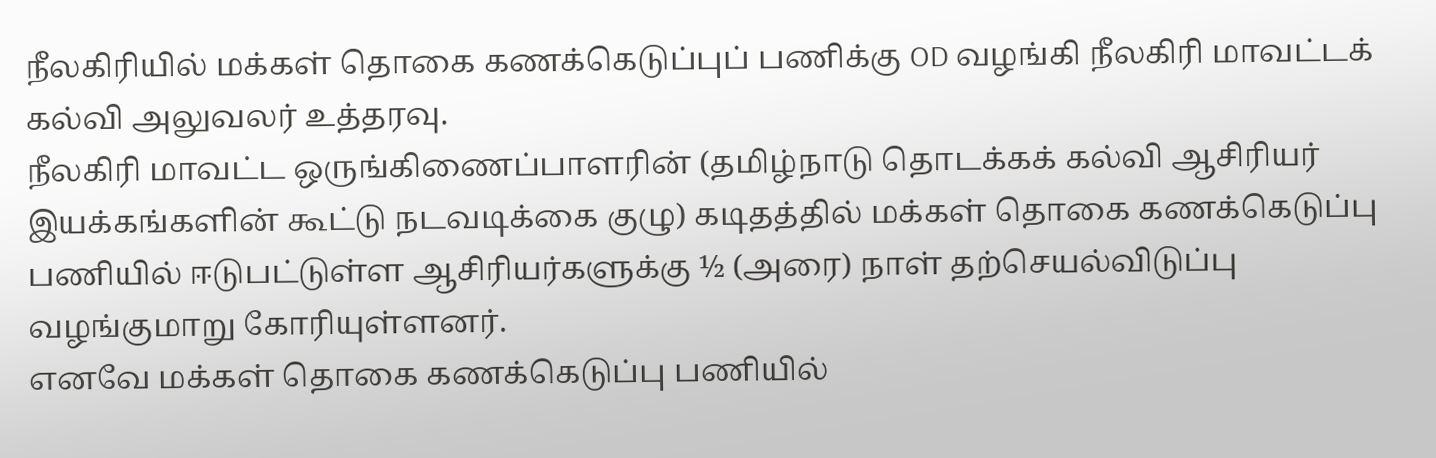நீலகிரியில் மக்கள் தொகை கணக்கெடுப்புப் பணிக்கு OD வழங்கி நீலகிரி மாவட்டக் கல்வி அலுவலர் உத்தரவு.
நீலகிரி மாவட்ட ஒருங்கிணைப்பாளரின் (தமிழ்நாடு தொடக்கக் கல்வி ஆசிரியர் இயக்கங்களின் கூட்டு நடவடிக்கை குழு) கடிதத்தில் மக்கள் தொகை கணக்கெடுப்பு பணியில் ஈடுபட்டுள்ள ஆசிரியர்களுக்கு ½ (அரை) நாள் தற்செயல்விடுப்பு வழங்குமாறு கோரியுள்ளனர்.
எனவே மக்கள் தொகை கணக்கெடுப்பு பணியில்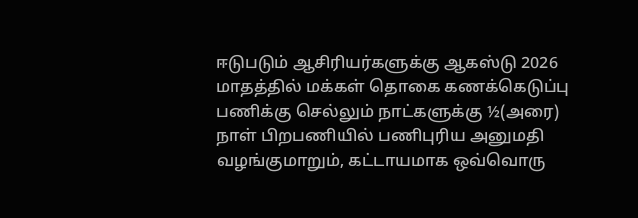ஈடுபடும் ஆசிரியர்களுக்கு ஆகஸ்டு 2026 மாதத்தில் மக்கள் தொகை கணக்கெடுப்பு பணிக்கு செல்லும் நாட்களுக்கு ½(அரை) நாள் பிறபணியில் பணிபுரிய அனுமதி வழங்குமாறும், கட்டாயமாக ஒவ்வொரு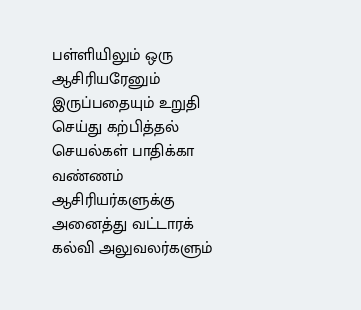பள்ளியிலும் ஒரு ஆசிரியரேனும் இருப்பதையும் உறுதி செய்து கற்பித்தல் செயல்கள் பாதிக்கா வண்ணம் ஆசிரியர்களுக்கு அனைத்து வட்டாரக் கல்வி அலுவலர்களும்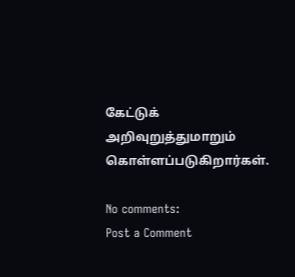கேட்டுக் அறிவுறுத்துமாறும் கொள்ளப்படுகிறார்கள்.

No comments:
Post a Comment